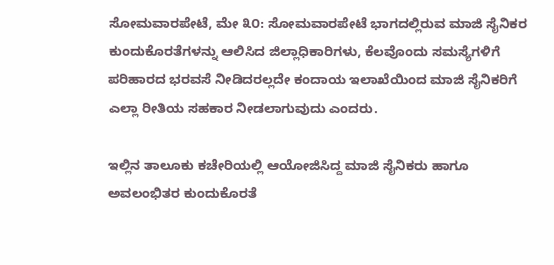ಸೋಮವಾರಪೇಟೆ, ಮೇ ೩೦: ಸೋಮವಾರಪೇಟೆ ಭಾಗದಲ್ಲಿರುವ ಮಾಜಿ ಸೈನಿಕರ ಕುಂದುಕೊರತೆಗಳನ್ನು ಆಲಿಸಿದ ಜಿಲ್ಲಾಧಿಕಾರಿಗಳು, ಕೆಲವೊಂದು ಸಮಸ್ಯೆಗಳಿಗೆ ಪರಿಹಾರದ ಭರವಸೆ ನೀಡಿದರಲ್ಲದೇ ಕಂದಾಯ ಇಲಾಖೆಯಿಂದ ಮಾಜಿ ಸೈನಿಕರಿಗೆ ಎಲ್ಲಾ ರೀತಿಯ ಸಹಕಾರ ನೀಡಲಾಗುವುದು ಎಂದರು.

ಇಲ್ಲಿನ ತಾಲೂಕು ಕಚೇರಿಯಲ್ಲಿ ಆಯೋಜಿಸಿದ್ದ ಮಾಜಿ ಸೈನಿಕರು ಹಾಗೂ ಅವಲಂಭಿತರ ಕುಂದುಕೊರತೆ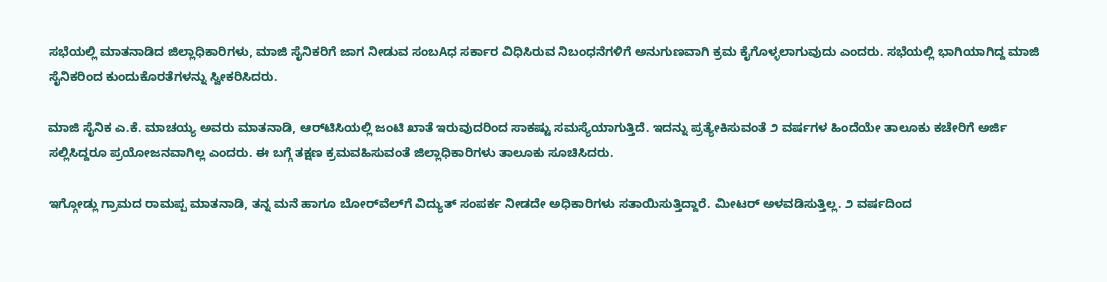ಸಭೆಯಲ್ಲಿ ಮಾತನಾಡಿದ ಜಿಲ್ಲಾಧಿಕಾರಿಗಳು, ಮಾಜಿ ಸೈನಿಕರಿಗೆ ಜಾಗ ನೀಡುವ ಸಂಬAಧ ಸರ್ಕಾರ ವಿಧಿಸಿರುವ ನಿಬಂಧನೆಗಳಿಗೆ ಅನುಗುಣವಾಗಿ ಕ್ರಮ ಕೈಗೊಳ್ಳಲಾಗುವುದು ಎಂದರು. ಸಭೆಯಲ್ಲಿ ಭಾಗಿಯಾಗಿದ್ದ ಮಾಜಿ ಸೈನಿಕರಿಂದ ಕುಂದುಕೊರತೆಗಳನ್ನು ಸ್ವೀಕರಿಸಿದರು.

ಮಾಜಿ ಸೈನಿಕ ಎ.ಕೆ. ಮಾಚಯ್ಯ ಅವರು ಮಾತನಾಡಿ, ಆರ್‌ಟಿಸಿಯಲ್ಲಿ ಜಂಟಿ ಖಾತೆ ಇರುವುದರಿಂದ ಸಾಕಷ್ಟು ಸಮಸ್ಯೆಯಾಗುತ್ತಿದೆ. ಇದನ್ನು ಪ್ರತ್ಯೇಕಿಸುವಂತೆ ೨ ವರ್ಷಗಳ ಹಿಂದೆಯೇ ತಾಲೂಕು ಕಚೇರಿಗೆ ಅರ್ಜಿ ಸಲ್ಲಿಸಿದ್ದರೂ ಪ್ರಯೋಜನವಾಗಿಲ್ಲ ಎಂದರು. ಈ ಬಗ್ಗೆ ತಕ್ಷಣ ಕ್ರಮವಹಿಸುವಂತೆ ಜಿಲ್ಲಾಧಿಕಾರಿಗಳು ತಾಲೂಕು ಸೂಚಿಸಿದರು.

ಇಗ್ಗೋಡ್ಲು ಗ್ರಾಮದ ರಾಮಪ್ಪ ಮಾತನಾಡಿ, ತನ್ನ ಮನೆ ಹಾಗೂ ಬೋರ್‌ವೆಲ್‌ಗೆ ವಿದ್ಯುತ್ ಸಂಪರ್ಕ ನೀಡದೇ ಅಧಿಕಾರಿಗಳು ಸತಾಯಿಸುತ್ತಿದ್ದಾರೆ. ಮೀಟರ್ ಅಳವಡಿಸುತ್ತಿಲ್ಲ. ೨ ವರ್ಷದಿಂದ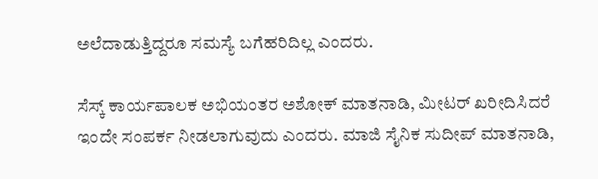ಅಲೆದಾಡುತ್ತಿದ್ದರೂ ಸಮಸ್ಯೆ ಬಗೆಹರಿದಿಲ್ಲ ಎಂದರು.

ಸೆಸ್ಕ್ ಕಾರ್ಯಪಾಲಕ ಅಭಿಯಂತರ ಅಶೋಕ್ ಮಾತನಾಡಿ, ಮೀಟರ್ ಖರೀದಿಸಿದರೆ ಇಂದೇ ಸಂಪರ್ಕ ನೀಡಲಾಗುವುದು ಎಂದರು. ಮಾಜಿ ಸೈನಿಕ ಸುದೀಪ್ ಮಾತನಾಡಿ,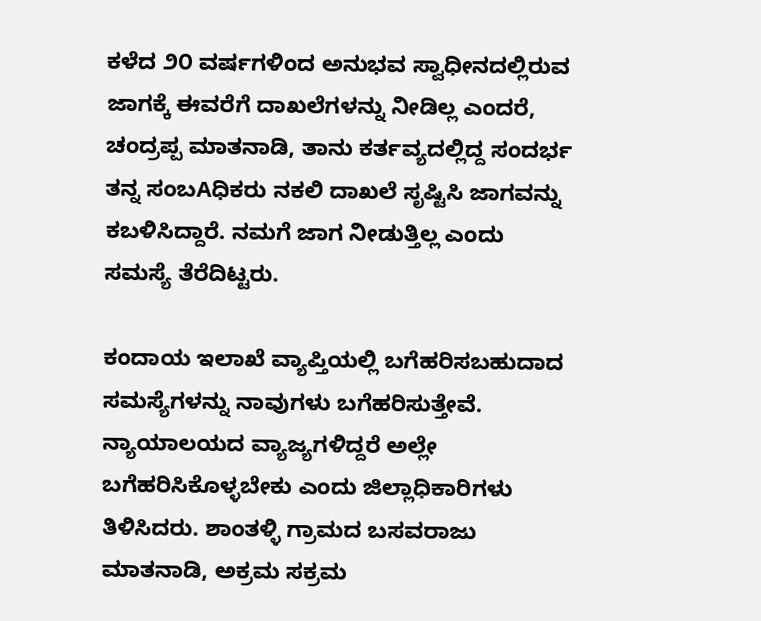ಕಳೆದ ೨೦ ವರ್ಷಗಳಿಂದ ಅನುಭವ ಸ್ವಾಧೀನದಲ್ಲಿರುವ ಜಾಗಕ್ಕೆ ಈವರೆಗೆ ದಾಖಲೆಗಳನ್ನು ನೀಡಿಲ್ಲ ಎಂದರೆ, ಚಂದ್ರಪ್ಪ ಮಾತನಾಡಿ, ತಾನು ಕರ್ತವ್ಯದಲ್ಲಿದ್ದ ಸಂದರ್ಭ ತನ್ನ ಸಂಬAಧಿಕರು ನಕಲಿ ದಾಖಲೆ ಸೃಷ್ಟಿಸಿ ಜಾಗವನ್ನು ಕಬಳಿಸಿದ್ದಾರೆ. ನಮಗೆ ಜಾಗ ನೀಡುತ್ತಿಲ್ಲ ಎಂದು ಸಮಸ್ಯೆ ತೆರೆದಿಟ್ಟರು.

ಕಂದಾಯ ಇಲಾಖೆ ವ್ಯಾಪ್ತಿಯಲ್ಲಿ ಬಗೆಹರಿಸಬಹುದಾದ ಸಮಸ್ಯೆಗಳನ್ನು ನಾವುಗಳು ಬಗೆಹರಿಸುತ್ತೇವೆ. ನ್ಯಾಯಾಲಯದ ವ್ಯಾಜ್ಯಗಳಿದ್ದರೆ ಅಲ್ಲೇ ಬಗೆಹರಿಸಿಕೊಳ್ಳಬೇಕು ಎಂದು ಜಿಲ್ಲಾಧಿಕಾರಿಗಳು ತಿಳಿಸಿದರು. ಶಾಂತಳ್ಳಿ ಗ್ರಾಮದ ಬಸವರಾಜು ಮಾತನಾಡಿ, ಅಕ್ರಮ ಸಕ್ರಮ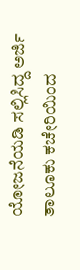ಯೋಜನೆಯಡಿ ಸಲ್ಲಿಸಿದ್ದ ಅರ್ಜಿ ತಾಲೂಕು ಕಚೇರಿಯಿಂದ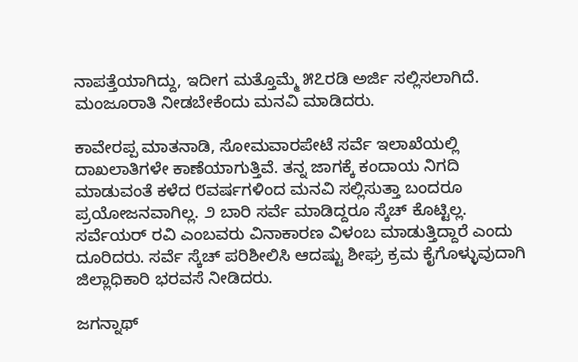ನಾಪತ್ತೆಯಾಗಿದ್ದು, ಇದೀಗ ಮತ್ತೊಮ್ಮೆ ೫೭ರಡಿ ಅರ್ಜಿ ಸಲ್ಲಿಸಲಾಗಿದೆ. ಮಂಜೂರಾತಿ ನೀಡಬೇಕೆಂದು ಮನವಿ ಮಾಡಿದರು.

ಕಾವೇರಪ್ಪ ಮಾತನಾಡಿ, ಸೋಮವಾರಪೇಟೆ ಸರ್ವೆ ಇಲಾಖೆಯಲ್ಲಿ ದಾಖಲಾತಿಗಳೇ ಕಾಣೆಯಾಗುತ್ತಿವೆ. ತನ್ನ ಜಾಗಕ್ಕೆ ಕಂದಾಯ ನಿಗದಿ ಮಾಡುವಂತೆ ಕಳೆದ ೮ವರ್ಷಗಳಿಂದ ಮನವಿ ಸಲ್ಲಿಸುತ್ತಾ ಬಂದರೂ ಪ್ರಯೋಜನವಾಗಿಲ್ಲ. ೨ ಬಾರಿ ಸರ್ವೆ ಮಾಡಿದ್ದರೂ ಸ್ಕೆಚ್ ಕೊಟ್ಟಿಲ್ಲ. ಸರ್ವೆಯರ್ ರವಿ ಎಂಬವರು ವಿನಾಕಾರಣ ವಿಳಂಬ ಮಾಡುತ್ತಿದ್ದಾರೆ ಎಂದು ದೂರಿದರು. ಸರ್ವೆ ಸ್ಕೆಚ್ ಪರಿಶೀಲಿಸಿ ಆದಷ್ಟು ಶೀಘ್ರ ಕ್ರಮ ಕೈಗೊಳ್ಳುವುದಾಗಿ ಜಿಲ್ಲಾಧಿಕಾರಿ ಭರವಸೆ ನೀಡಿದರು.

ಜಗನ್ನಾಥ್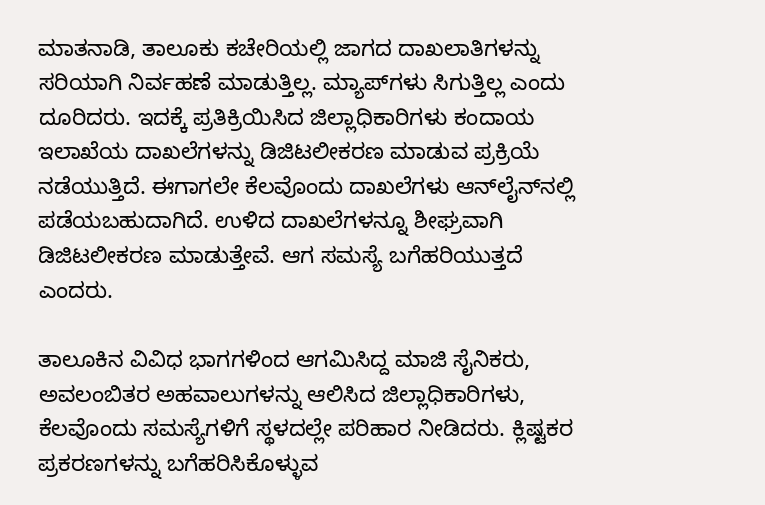ಮಾತನಾಡಿ, ತಾಲೂಕು ಕಚೇರಿಯಲ್ಲಿ ಜಾಗದ ದಾಖಲಾತಿಗಳನ್ನು ಸರಿಯಾಗಿ ನಿರ್ವಹಣೆ ಮಾಡುತ್ತಿಲ್ಲ. ಮ್ಯಾಪ್‌ಗಳು ಸಿಗುತ್ತಿಲ್ಲ ಎಂದು ದೂರಿದರು. ಇದಕ್ಕೆ ಪ್ರತಿಕ್ರಿಯಿಸಿದ ಜಿಲ್ಲಾಧಿಕಾರಿಗಳು ಕಂದಾಯ ಇಲಾಖೆಯ ದಾಖಲೆಗಳನ್ನು ಡಿಜಿಟಲೀಕರಣ ಮಾಡುವ ಪ್ರಕ್ರಿಯೆ ನಡೆಯುತ್ತಿದೆ. ಈಗಾಗಲೇ ಕೆಲವೊಂದು ದಾಖಲೆಗಳು ಆನ್‌ಲೈನ್‌ನಲ್ಲಿ ಪಡೆಯಬಹುದಾಗಿದೆ. ಉಳಿದ ದಾಖಲೆಗಳನ್ನೂ ಶೀಘ್ರವಾಗಿ ಡಿಜಿಟಲೀಕರಣ ಮಾಡುತ್ತೇವೆ. ಆಗ ಸಮಸ್ಯೆ ಬಗೆಹರಿಯುತ್ತದೆ ಎಂದರು.

ತಾಲೂಕಿನ ವಿವಿಧ ಭಾಗಗಳಿಂದ ಆಗಮಿಸಿದ್ದ ಮಾಜಿ ಸೈನಿಕರು, ಅವಲಂಬಿತರ ಅಹವಾಲುಗಳನ್ನು ಆಲಿಸಿದ ಜಿಲ್ಲಾಧಿಕಾರಿಗಳು, ಕೆಲವೊಂದು ಸಮಸ್ಯೆಗಳಿಗೆ ಸ್ಥಳದಲ್ಲೇ ಪರಿಹಾರ ನೀಡಿದರು. ಕ್ಲಿಷ್ಟಕರ ಪ್ರಕರಣಗಳನ್ನು ಬಗೆಹರಿಸಿಕೊಳ್ಳುವ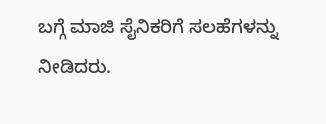ಬಗ್ಗೆ ಮಾಜಿ ಸೈನಿಕರಿಗೆ ಸಲಹೆಗಳನ್ನು ನೀಡಿದರು.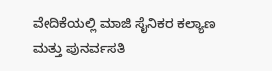ವೇದಿಕೆಯಲ್ಲಿ ಮಾಜಿ ಸೈನಿಕರ ಕಲ್ಯಾಣ ಮತ್ತು ಪುನರ್ವಸತಿ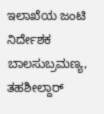ಇಲಾಖೆಯ ಜಂಟಿ ನಿರ್ದೇಶಕ ಬಾಲಸುಬ್ರಮಣ್ಯ, ತಹಶೀಲ್ದಾರ್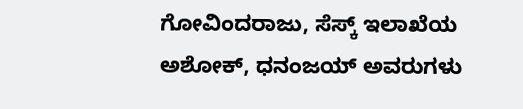ಗೋವಿಂದರಾಜು, ಸೆಸ್ಕ್ ಇಲಾಖೆಯ ಅಶೋಕ್, ಧನಂಜಯ್ ಅವರುಗಳು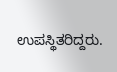ಉಪಸ್ಥಿತರಿದ್ದರು.